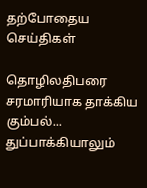தற்போதைய செய்திகள்

தொழிலதிபரை சரமாரியாக தாக்கிய கும்பல்... துப்பாக்கியாலும்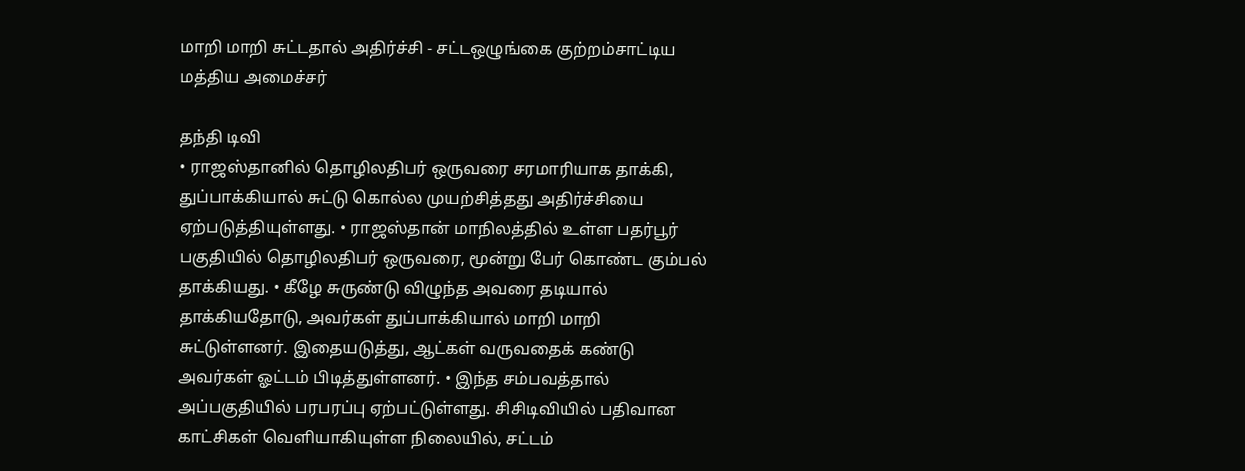மாறி மாறி சுட்டதால் அதிர்ச்சி - சட்டஒழுங்கை குற்றம்சாட்டிய மத்திய அமைச்சர்

தந்தி டிவி
• ராஜஸ்தானில் தொழிலதிபர் ஒருவரை சரமாரியாக தாக்கி, துப்பாக்கியால் சுட்டு கொல்ல முயற்சித்த‌து அதிர்ச்சியை ஏற்படுத்தியுள்ளது. • ராஜஸ்தான் மாநிலத்தில் உள்ள பதர்பூர் பகுதியில் தொழிலதிபர் ஒருவரை, மூன்று பேர் கொண்ட கும்பல் தாக்கியது. • கீழே சுருண்டு விழுந்த அவரை தடியால் தாக்கியதோடு, அவர்கள் துப்பாக்கியால் மாறி மாறி சுட்டுள்ளனர். இதையடுத்து, ஆட்கள் வருவதைக் கண்டு அவர்கள் ஓட்டம் பிடித்துள்ளனர். • இந்த சம்பவத்தால் அப்பகுதியில் பரபரப்பு ஏற்பட்டுள்ளது. சிசிடிவியில் பதிவான காட்சிகள் வெளியாகியுள்ள நிலையில், சட்டம்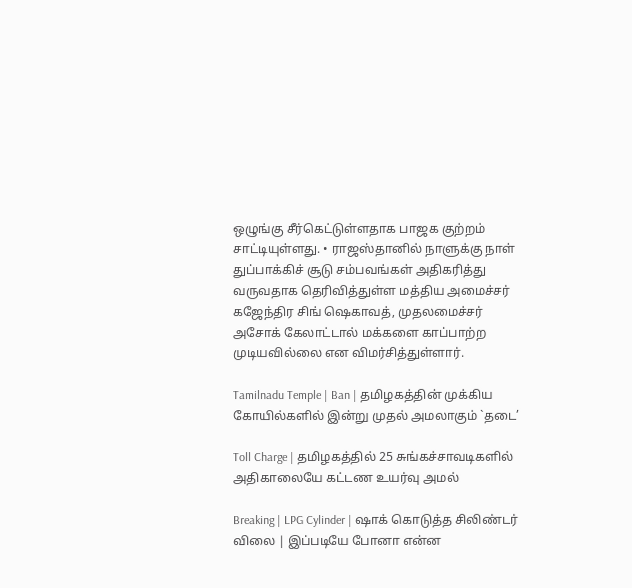ஒழுங்கு சீர்கெட்டுள்ளதாக பாஜக குற்றம் சாட்டியுள்ளது. • ராஜஸ்தானில் நாளுக்கு நாள் துப்பாக்கிச் சூடு சம்பவங்கள் அதிகரித்து வருவதாக தெரிவித்துள்ள மத்திய அமைச்சர் கஜேந்திர சிங் ஷெகாவத், முதலமைச்சர் அசோக் கேலாட்டால் மக்களை காப்பாற்ற முடியவில்லை என விமர்சித்துள்ளார்.

Tamilnadu Temple | Ban | தமிழகத்தின் முக்கிய கோயில்களில் இன்று முதல் அமலாகும் `தடை’

Toll Charge | தமிழகத்தில் 25 சுங்கச்சாவடிகளில் அதிகாலையே கட்டண உயர்வு அமல்

Breaking | LPG Cylinder | ஷாக் கொடுத்த சிலிண்டர் விலை | இப்படியே போனா என்ன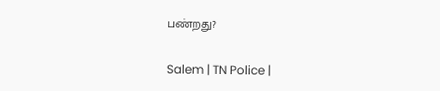பண்றது?

Salem | TN Police |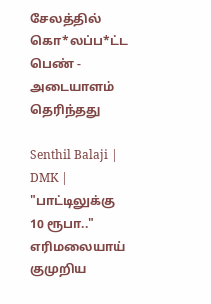சேலத்தில் கொ*லப்ப*ட்ட பெண் - அடையாளம் தெரிந்தது

Senthil Balaji | DMK | "பாட்டிலுக்கு 10 ரூபா.." எரிமலையாய் குமுறிய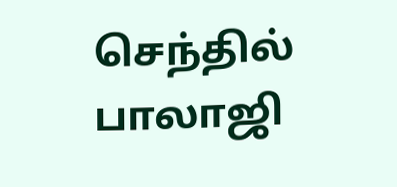செந்தில் பாலாஜி